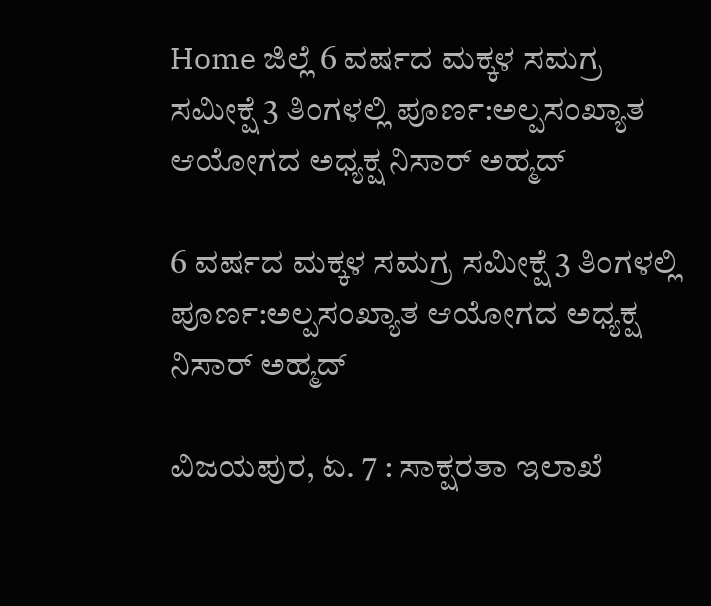Home ಜಿಲ್ಲೆ 6 ವರ್ಷದ ಮಕ್ಕಳ ಸಮಗ್ರ ಸಮೀಕ್ಷೆ 3 ತಿಂಗಳಲ್ಲಿ ಪೂರ್ಣ:ಅಲ್ಪಸಂಖ್ಯಾತ ಆಯೋಗದ ಅಧ್ಯಕ್ಷ ನಿಸಾರ್ ಅಹ್ಮದ್

6 ವರ್ಷದ ಮಕ್ಕಳ ಸಮಗ್ರ ಸಮೀಕ್ಷೆ 3 ತಿಂಗಳಲ್ಲಿ ಪೂರ್ಣ:ಅಲ್ಪಸಂಖ್ಯಾತ ಆಯೋಗದ ಅಧ್ಯಕ್ಷ ನಿಸಾರ್ ಅಹ್ಮದ್

ವಿಜಯಪುರ, ಏ. 7 : ಸಾಕ್ಷರತಾ ಇಲಾಖೆ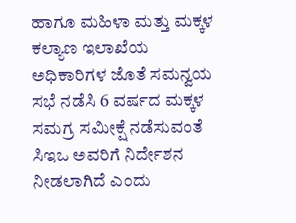ಹಾಗೂ ಮಹಿಳಾ ಮತ್ತು ಮಕ್ಕಳ ಕಲ್ಯಾಣ ಇಲಾಖೆಯ ಅಧಿಕಾರಿಗಳ ಜೊತೆ ಸಮನ್ವಯ ಸಭೆ ನಡೆಸಿ 6 ವರ್ಷದ ಮಕ್ಕಳ ಸಮಗ್ರ ಸಮೀಕ್ಷೆ ನಡೆಸುವಂತೆ ಸಿಇಒ ಅವರಿಗೆ ನಿರ್ದೇಶನ ನೀಡಲಾಗಿದೆ ಎಂದು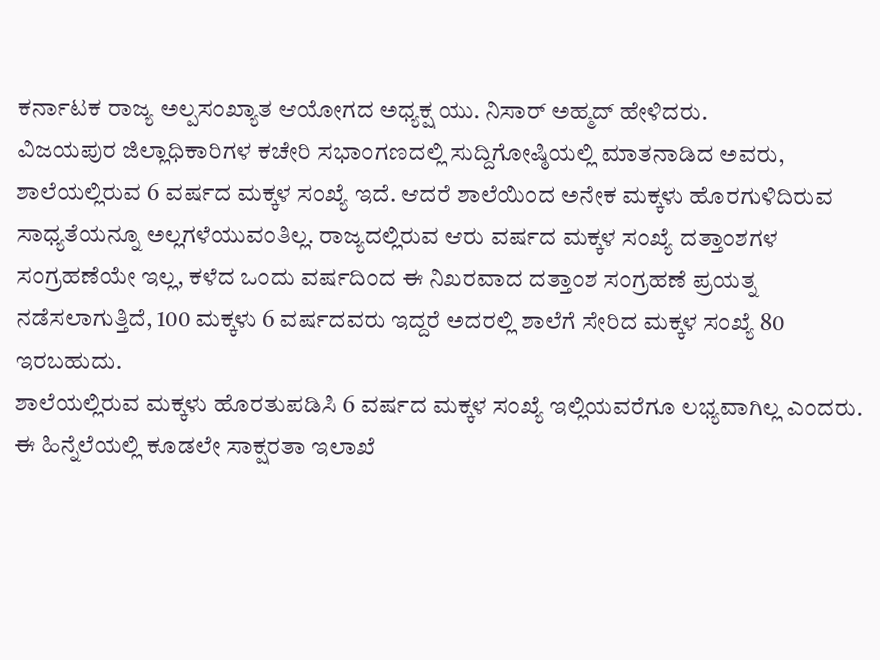ಕರ್ನಾಟಕ ರಾಜ್ಯ ಅಲ್ಪಸಂಖ್ಯಾತ ಆಯೋಗದ ಅಧ್ಯಕ್ಷ ಯು. ನಿಸಾರ್ ಅಹ್ಮದ್ ಹೇಳಿದರು.
ವಿಜಯಪುರ ಜಿಲ್ಲಾಧಿಕಾರಿಗಳ ಕಚೇರಿ ಸಭಾಂಗಣದಲ್ಲಿ ಸುದ್ದಿಗೋಷ್ಠಿಯಲ್ಲಿ ಮಾತನಾಡಿದ ಅವರು, ಶಾಲೆಯಲ್ಲಿರುವ 6 ವರ್ಷದ ಮಕ್ಕಳ ಸಂಖ್ಯೆ ಇದೆ. ಆದರೆ ಶಾಲೆಯಿಂದ ಅನೇಕ ಮಕ್ಕಳು ಹೊರಗುಳಿದಿರುವ ಸಾಧ್ಯತೆಯನ್ನೂ ಅಲ್ಲಗಳೆಯುವಂತಿಲ್ಲ. ರಾಜ್ಯದಲ್ಲಿರುವ ಆರು ವರ್ಷದ ಮಕ್ಕಳ ಸಂಖ್ಯೆ ದತ್ತಾಂಶಗಳ ಸಂಗ್ರಹಣೆಯೇ ಇಲ್ಲ, ಕಳೆದ ಒಂದು ವರ್ಷದಿಂದ ಈ ನಿಖರವಾದ ದತ್ತಾಂಶ ಸಂಗ್ರಹಣೆ ಪ್ರಯತ್ನ ನಡೆಸಲಾಗುತ್ತಿದೆ, 100 ಮಕ್ಕಳು 6 ವರ್ಷದವರು ಇದ್ದರೆ ಅದರಲ್ಲಿ ಶಾಲೆಗೆ ಸೇರಿದ ಮಕ್ಕಳ ಸಂಖ್ಯೆ 80 ಇರಬಹುದು.
ಶಾಲೆಯಲ್ಲಿರುವ ಮಕ್ಕಳು ಹೊರತುಪಡಿಸಿ 6 ವರ್ಷದ ಮಕ್ಕಳ ಸಂಖ್ಯೆ ಇಲ್ಲಿಯವರೆಗೂ ಲಭ್ಯವಾಗಿಲ್ಲ ಎಂದರು.
ಈ ಹಿನ್ನೆಲೆಯಲ್ಲಿ ಕೂಡಲೇ ಸಾಕ್ಷರತಾ ಇಲಾಖೆ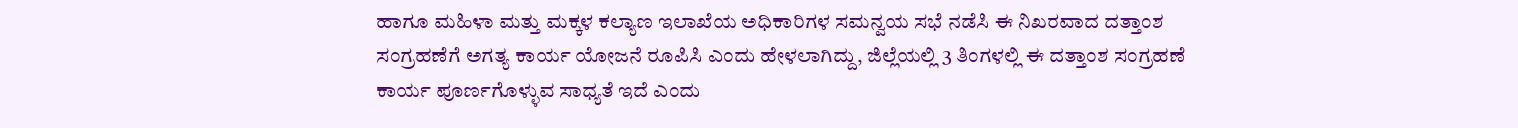ಹಾಗೂ ಮಹಿಳಾ ಮತ್ತು ಮಕ್ಕಳ ಕಲ್ಯಾಣ ಇಲಾಖೆಯ ಅಧಿಕಾರಿಗಳ ಸಮನ್ವಯ ಸಭೆ ನಡೆಸಿ ಈ ನಿಖರವಾದ ದತ್ತಾಂಶ ಸಂಗ್ರಹಣೆಗೆ ಅಗತ್ಯ ಕಾರ್ಯ ಯೋಜನೆ ರೂಪಿಸಿ ಎಂದು ಹೇಳಲಾಗಿದ್ದು, ಜಿಲ್ಲೆಯಲ್ಲಿ 3 ತಿಂಗಳಲ್ಲಿ ಈ ದತ್ತಾಂಶ ಸಂಗ್ರಹಣೆ ಕಾರ್ಯ ಪೂರ್ಣಗೊಳ್ಳುವ ಸಾಧ್ಯತೆ ಇದೆ ಎಂದು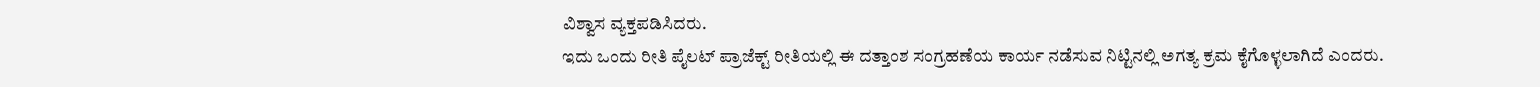ವಿಶ್ವಾಸ ವ್ಯಕ್ತಪಡಿಸಿದರು.
ಇದು ಒಂದು ರೀತಿ ಪೈಲಟ್ ಪ್ರಾಜೆಕ್ಟ್ ರೀತಿಯಲ್ಲಿ ಈ ದತ್ತಾಂಶ ಸಂಗ್ರಹಣೆಯ ಕಾರ್ಯ ನಡೆಸುವ ನಿಟ್ಟಿನಲ್ಲಿ ಅಗತ್ಯ ಕ್ರಮ ಕೈಗೊಳ್ಳಲಾಗಿದೆ ಎಂದರು.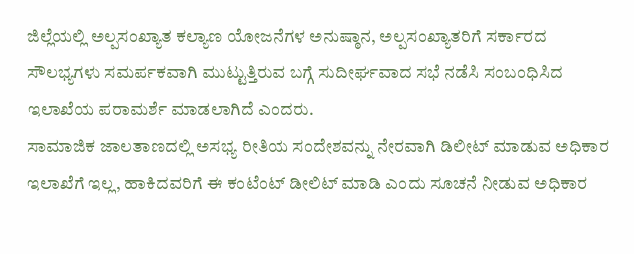ಜಿಲ್ಲೆಯಲ್ಲಿ ಅಲ್ಪಸಂಖ್ಯಾತ ಕಲ್ಯಾಣ ಯೋಜನೆಗಳ ಅನುಷ್ಠಾನ, ಅಲ್ಪಸಂಖ್ಯಾತರಿಗೆ ಸರ್ಕಾರದ ಸೌಲಭ್ಯಗಳು ಸಮರ್ಪಕವಾಗಿ ಮುಟ್ಟುತ್ತಿರುವ ಬಗ್ಗೆ ಸುದೀರ್ಘವಾದ ಸಭೆ ನಡೆಸಿ ಸಂಬಂಧಿಸಿದ ಇಲಾಖೆಯ ಪರಾಮರ್ಶೆ ಮಾಡಲಾಗಿದೆ ಎಂದರು.
ಸಾಮಾಜಿಕ ಜಾಲತಾಣದಲ್ಲಿ ಅಸಭ್ಯ ರೀತಿಯ ಸಂದೇಶವನ್ನು ನೇರವಾಗಿ ಡಿಲೀಟ್ ಮಾಡುವ ಅಧಿಕಾರ ಇಲಾಖೆಗೆ ಇಲ್ಲ, ಹಾಕಿದವರಿಗೆ ಈ ಕಂಟೆಂಟ್ ಡೀಲಿಟ್ ಮಾಡಿ ಎಂದು ಸೂಚನೆ ನೀಡುವ ಅಧಿಕಾರ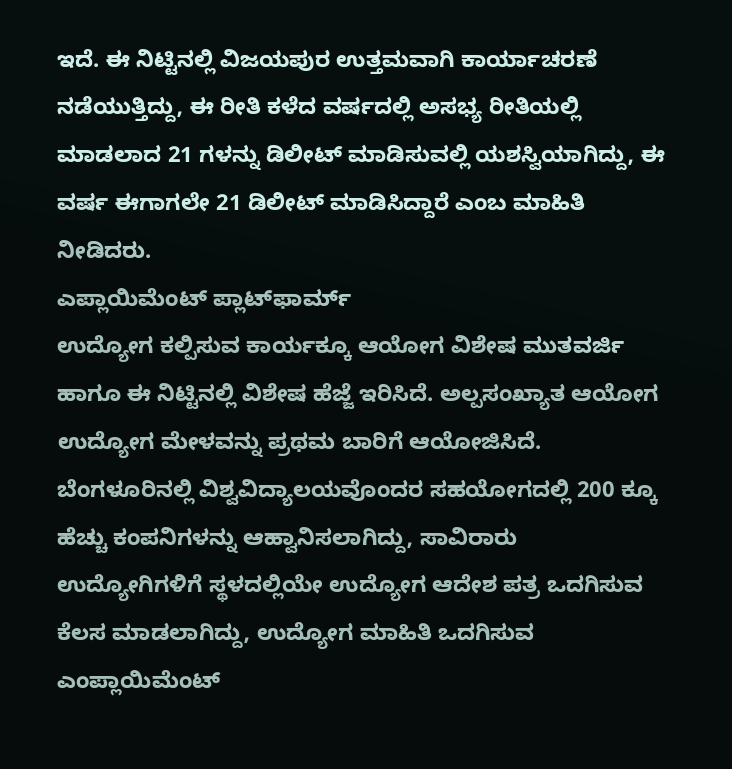ಇದೆ. ಈ ನಿಟ್ಟಿನಲ್ಲಿ ವಿಜಯಪುರ ಉತ್ತಮವಾಗಿ ಕಾರ್ಯಾಚರಣೆ ನಡೆಯುತ್ತಿದ್ದು, ಈ ರೀತಿ ಕಳೆದ ವರ್ಷದಲ್ಲಿ ಅಸಭ್ಯ ರೀತಿಯಲ್ಲಿ ಮಾಡಲಾದ 21 ಗಳನ್ನು ಡಿಲೀಟ್ ಮಾಡಿಸುವಲ್ಲಿ ಯಶಸ್ವಿಯಾಗಿದ್ದು, ಈ ವರ್ಷ ಈಗಾಗಲೇ 21 ಡಿಲೀಟ್ ಮಾಡಿಸಿದ್ದಾರೆ ಎಂಬ ಮಾಹಿತಿ ನೀಡಿದರು.
ಎಪ್ಲಾಯಿಮೆಂಟ್ ಪ್ಲಾಟ್‍ಫಾರ್ಮ್
ಉದ್ಯೋಗ ಕಲ್ಪಿಸುವ ಕಾರ್ಯಕ್ಕೂ ಆಯೋಗ ವಿಶೇಷ ಮುತವರ್ಜಿ ಹಾಗೂ ಈ ನಿಟ್ಟಿನಲ್ಲಿ ವಿಶೇಷ ಹೆಜ್ಜೆ ಇರಿಸಿದೆ. ಅಲ್ಪಸಂಖ್ಯಾತ ಆಯೋಗ ಉದ್ಯೋಗ ಮೇಳವನ್ನು ಪ್ರಥಮ ಬಾರಿಗೆ ಆಯೋಜಿಸಿದೆ. ಬೆಂಗಳೂರಿನಲ್ಲಿ ವಿಶ್ವವಿದ್ಯಾಲಯವೊಂದರ ಸಹಯೋಗದಲ್ಲಿ 200 ಕ್ಕೂ ಹೆಚ್ಚು ಕಂಪನಿಗಳನ್ನು ಆಹ್ವಾನಿಸಲಾಗಿದ್ದು, ಸಾವಿರಾರು ಉದ್ಯೋಗಿಗಳಿಗೆ ಸ್ಥಳದಲ್ಲಿಯೇ ಉದ್ಯೋಗ ಆದೇಶ ಪತ್ರ ಒದಗಿಸುವ ಕೆಲಸ ಮಾಡಲಾಗಿದ್ದು, ಉದ್ಯೋಗ ಮಾಹಿತಿ ಒದಗಿಸುವ ಎಂಪ್ಲಾಯಿಮೆಂಟ್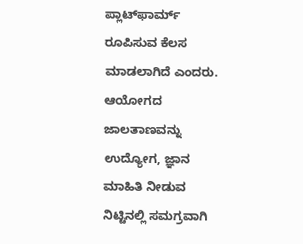ಪ್ಲಾಟ್‍ಫಾರ್ಮ್ ರೂಪಿಸುವ ಕೆಲಸ ಮಾಡಲಾಗಿದೆ ಎಂದರು.
ಆಯೋಗದ ಜಾಲತಾಣವನ್ನು ಉದ್ಯೋಗ, ಜ್ಞಾನ ಮಾಹಿತಿ ನೀಡುವ ನಿಟ್ಟಿನಲ್ಲಿ ಸಮಗ್ರವಾಗಿ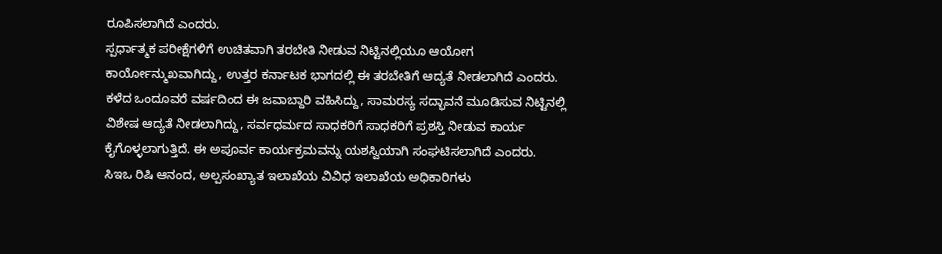ರೂಪಿಸಲಾಗಿದೆ ಎಂದರು.
ಸ್ಪರ್ಧಾತ್ಮಕ ಪರೀಕ್ಷೆಗಳಿಗೆ ಉಚಿತವಾಗಿ ತರಬೇತಿ ನೀಡುವ ನಿಟ್ಟಿನಲ್ಲಿಯೂ ಆಯೋಗ ಕಾರ್ಯೋನ್ಮುಖವಾಗಿದ್ದು, ಉತ್ತರ ಕರ್ನಾಟಕ ಭಾಗದಲ್ಲಿ ಈ ತರಬೇತಿಗೆ ಆದ್ಯತೆ ನೀಡಲಾಗಿದೆ ಎಂದರು.
ಕಳೆದ ಒಂದೂವರೆ ವರ್ಷದಿಂದ ಈ ಜವಾಬ್ದಾರಿ ವಹಿಸಿದ್ದು, ಸಾಮರಸ್ಯ ಸದ್ಭಾವನೆ ಮೂಡಿಸುವ ನಿಟ್ಟಿನಲ್ಲಿ ವಿಶೇಷ ಆದ್ಯತೆ ನೀಡಲಾಗಿದ್ದು, ಸರ್ವಧರ್ಮದ ಸಾಧಕರಿಗೆ ಸಾಧಕರಿಗೆ ಪ್ರಶಸ್ತಿ ನೀಡುವ ಕಾರ್ಯ ಕೈಗೊಳ್ಳಲಾಗುತ್ತಿದೆ. ಈ ಅಪೂರ್ವ ಕಾರ್ಯಕ್ರಮವನ್ನು ಯಶಸ್ವಿಯಾಗಿ ಸಂಘಟಿಸಲಾಗಿದೆ ಎಂದರು.
ಸಿಇಒ ರಿಷಿ ಆನಂದ, ಅಲ್ಪಸಂಖ್ಯಾತ ಇಲಾಖೆಯ ವಿವಿಧ ಇಲಾಖೆಯ ಅಧಿಕಾರಿಗಳು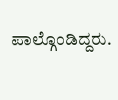ಪಾಲ್ಗೊಂಡಿದ್ದರು.